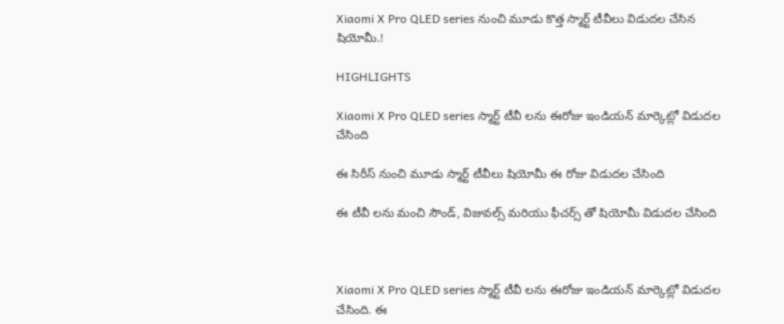Xiaomi X Pro QLED series నుంచి మూడు కొత్త స్మార్ట్ టీవీలు విడుదల చేసిన షియోమీ.!

HIGHLIGHTS

Xiaomi X Pro QLED series స్మార్ట్ టీవీ లను ఈరోజు ఇండియన్ మార్కెట్లో విడుదల చేసింది

ఈ సిరీస్ నుంచి మూడు స్మార్ట్ టీవీలు షియోమీ ఈ రోజు విడుదల చేసింది

ఈ టీవీ లను మంచి సౌండ్, విజువల్స్ మరియు ఫీచర్స్ తో షియోమీ విడుదల చేసింది



Xiaomi X Pro QLED series స్మార్ట్ టీవీ లను ఈరోజు ఇండియన్ మార్కెట్లో విడుదల చేసింది. ఈ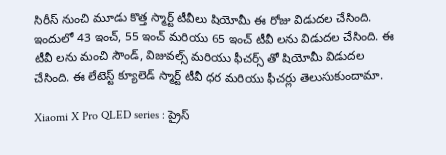సిరీస్ నుంచి మూడు కొత్త స్మార్ట్ టీవీలు షియోమీ ఈ రోజు విడుదల చేసింది. ఇందులో 43 ఇంచ్, 55 ఇంచ్ మరియు 65 ఇంచ్ టీవీ లను విడుదల చేసింది. ఈ టీవీ లను మంచి సౌండ్, విజువల్స్ మరియు ఫీచర్స్ తో షియోమీ విడుదల చేసింది. ఈ లేటెస్ట్ క్యూలెడ్ స్మార్ట్ టీవీ ధర మరియు ఫీచర్లు తెలుసుకుందామా.

Xiaomi X Pro QLED series : ప్రైస్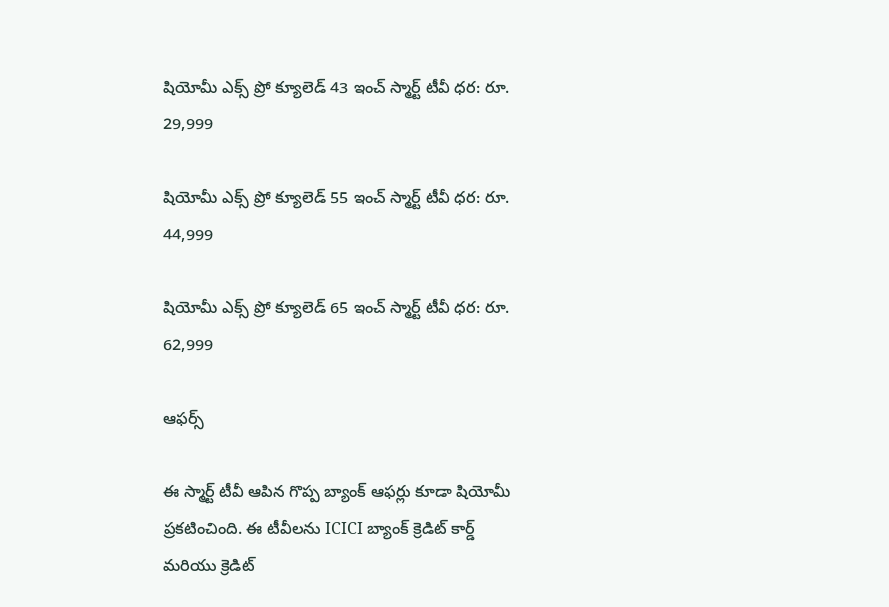షియోమీ ఎక్స్ ప్రో క్యూలెడ్ 43 ఇంచ్ స్మార్ట్ టీవీ ధర: రూ. 29,999

షియోమీ ఎక్స్ ప్రో క్యూలెడ్ 55 ఇంచ్ స్మార్ట్ టీవీ ధర: రూ. 44,999

షియోమీ ఎక్స్ ప్రో క్యూలెడ్ 65 ఇంచ్ స్మార్ట్ టీవీ ధర: రూ. 62,999

ఆఫర్స్

ఈ స్మార్ట్ టీవీ ఆపిన గొప్ప బ్యాంక్ ఆఫర్లు కూడా షియోమీ ప్రకటించింది. ఈ టీవీలను ICICI బ్యాంక్ క్రెడిట్ కార్డ్ మరియు క్రెడిట్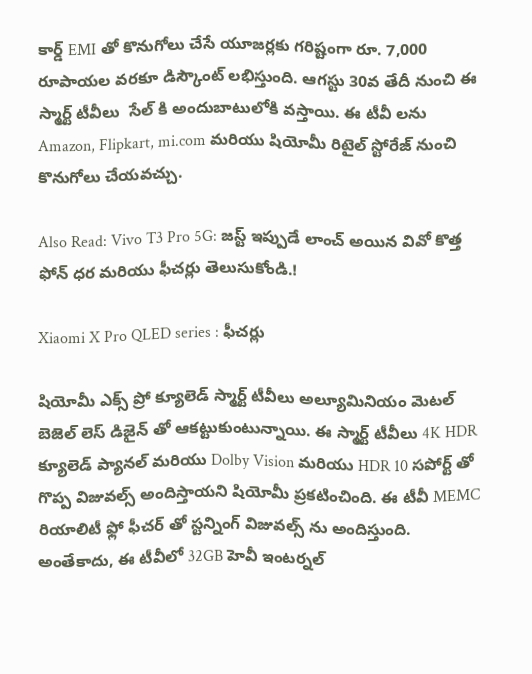కార్డ్ EMI తో కొనుగోలు చేసే యూజర్లకు గరిష్టంగా రూ. 7,000  రూపాయల వరకూ డిస్కౌంట్ లభిస్తుంది. ఆగస్టు 30వ తేదీ నుంచి ఈ స్మార్ట్ టీవీలు  సేల్ కి అందుబాటులోకి వస్తాయి. ఈ టీవీ లను Amazon, Flipkart, mi.com మరియు షియోమీ రిటైల్ స్టోరేజ్ నుంచి కొనుగోలు చేయవచ్చు.

Also Read: Vivo T3 Pro 5G: జస్ట్ ఇప్పుడే లాంచ్ అయిన వివో కొత్త ఫోన్ ధర మరియు ఫీచర్లు తెలుసుకోండి.!

Xiaomi X Pro QLED series : ఫీచర్లు

షియోమీ ఎక్స్ ప్రో క్యూలెడ్ స్మార్ట్ టీవీలు అల్యూమినియం మెటల్ బెజెల్ లెస్ డిజైన్ తో ఆకట్టుకుంటున్నాయి. ఈ స్మార్ట్ టీవీలు 4K HDR క్యూలెడ్ ప్యానల్ మరియు Dolby Vision మరియు HDR 10 సపోర్ట్ తో గొప్ప విజువల్స్ అందిస్తాయని షియోమీ ప్రకటించింది. ఈ టీవీ MEMC రియాలిటీ ఫ్లో ఫీచర్ తో స్టన్నింగ్ విజువల్స్ ను అందిస్తుంది. అంతేకాదు, ఈ టీవీలో 32GB హెవీ ఇంటర్నల్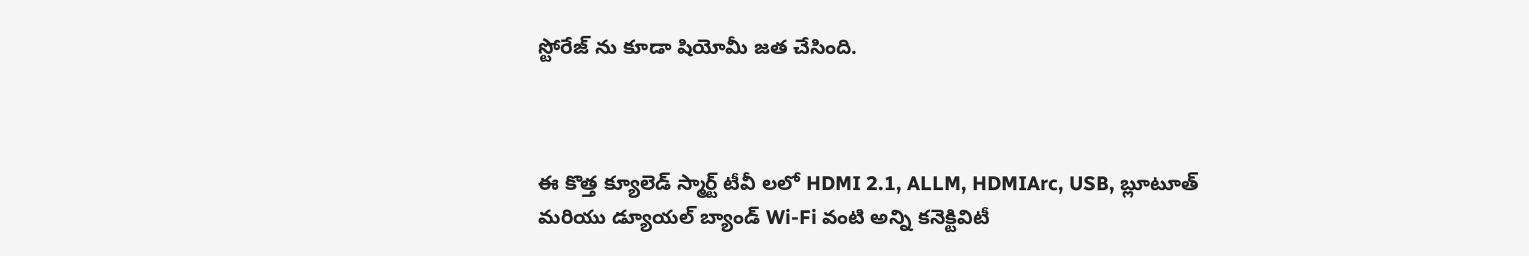స్టోరేజ్ ను కూడా షియోమీ జత చేసింది.



ఈ కొత్త క్యూలెడ్ స్మార్ట్ టీవీ లలో HDMI 2.1, ALLM, HDMIArc, USB, బ్లూటూత్ మరియు డ్యూయల్ బ్యాండ్ Wi-Fi వంటి అన్ని కనెక్టివిటీ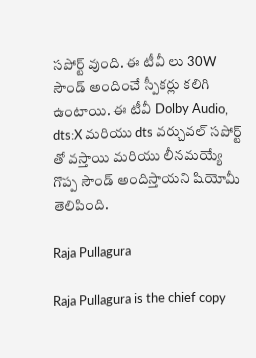సపోర్ట్ వుంది. ఈ టీవీ లు 30W సౌండ్ అందించే స్పీకర్లు కలిగి ఉంటాయి. ఈ టీవీ Dolby Audio, dts:X మరియు dts వర్చువల్ సపోర్ట్ తో వస్తాయి మరియు లీనమయ్యే గొప్ప సౌండ్ అందిస్తాయని షియోమీ తెలిపింది.

Raja Pullagura

Raja Pullagura is the chief copy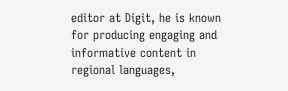editor at Digit, he is known for producing engaging and informative content in regional languages,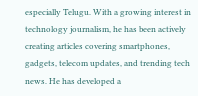especially Telugu. With a growing interest in technology journalism, he has been actively creating articles covering smartphones, gadgets, telecom updates, and trending tech news. He has developed a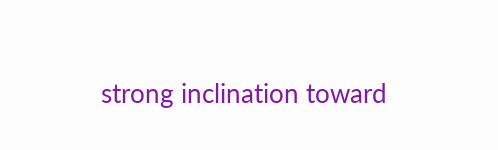strong inclination toward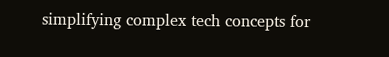simplifying complex tech concepts for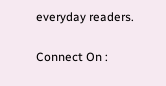everyday readers.

Connect On :